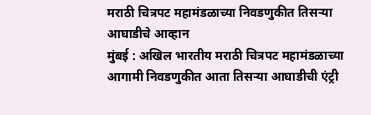मराठी चित्रपट महामंडळाच्या निवडणुकीत तिसऱ्या आघाडीचे आव्हान
मुंबई : अखिल भारतीय मराठी चित्रपट महामंडळाच्या आगामी निवडणुकीत आता तिसऱ्या आघाडीची एंट्री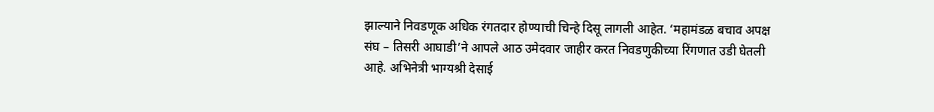झाल्याने निवडणूक अधिक रंगतदार होण्याची चिन्हे दिसू लागली आहेत. ‘महामंडळ बचाव अपक्ष संघ – तिसरी आघाडी’ने आपले आठ उमेदवार जाहीर करत निवडणुकीच्या रिंगणात उडी घेतली आहे. अभिनेत्री भाग्यश्री देसाई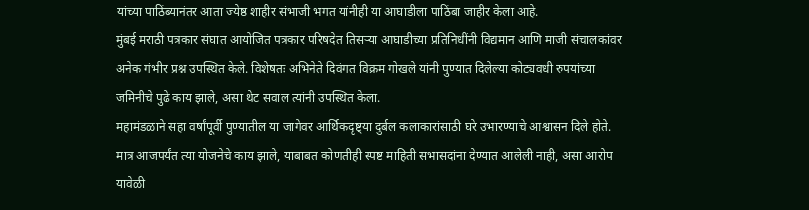यांच्या पाठिंब्यानंतर आता ज्येष्ठ शाहीर संभाजी भगत यांनीही या आघाडीला पाठिंबा जाहीर केला आहे.
मुंबई मराठी पत्रकार संघात आयोजित पत्रकार परिषदेत तिसऱ्या आघाडीच्या प्रतिनिधींनी विद्यमान आणि माजी संचालकांवर अनेक गंभीर प्रश्न उपस्थित केले. विशेषतः अभिनेते दिवंगत विक्रम गोखले यांनी पुण्यात दिलेल्या कोट्यवधी रुपयांच्या जमिनीचे पुढे काय झाले, असा थेट सवाल त्यांनी उपस्थित केला.
महामंडळाने सहा वर्षांपूर्वी पुण्यातील या जागेवर आर्थिकदृष्ट्या दुर्बल कलाकारांसाठी घरे उभारण्याचे आश्वासन दिले होते. मात्र आजपर्यंत त्या योजनेचे काय झाले, याबाबत कोणतीही स्पष्ट माहिती सभासदांना देण्यात आलेली नाही, असा आरोप यावेळी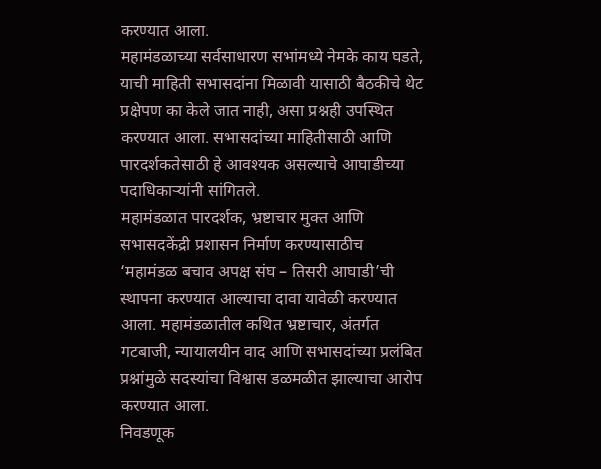करण्यात आला.
महामंडळाच्या सर्वसाधारण सभांमध्ये नेमके काय घडते, याची माहिती सभासदांना मिळावी यासाठी बैठकीचे थेट प्रक्षेपण का केले जात नाही, असा प्रश्नही उपस्थित करण्यात आला. सभासदांच्या माहितीसाठी आणि पारदर्शकतेसाठी हे आवश्यक असल्याचे आघाडीच्या पदाधिकाऱ्यांनी सांगितले.
महामंडळात पारदर्शक, भ्रष्टाचार मुक्त आणि सभासदकेंद्री प्रशासन निर्माण करण्यासाठीच ‘महामंडळ बचाव अपक्ष संघ – तिसरी आघाडी’ची स्थापना करण्यात आल्याचा दावा यावेळी करण्यात आला. महामंडळातील कथित भ्रष्टाचार, अंतर्गत गटबाजी, न्यायालयीन वाद आणि सभासदांच्या प्रलंबित प्रश्नांमुळे सदस्यांचा विश्वास डळमळीत झाल्याचा आरोप करण्यात आला.
निवडणूक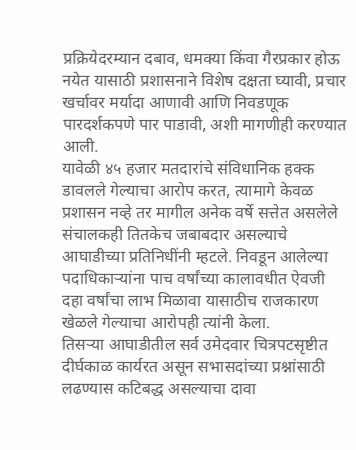प्रक्रियेदरम्यान दबाव, धमक्या किंवा गैरप्रकार होऊ नयेत यासाठी प्रशासनाने विशेष दक्षता घ्यावी, प्रचार खर्चावर मर्यादा आणावी आणि निवडणूक पारदर्शकपणे पार पाडावी, अशी मागणीही करण्यात आली.
यावेळी ४५ हजार मतदारांचे संविधानिक हक्क डावलले गेल्याचा आरोप करत, त्यामागे केवळ प्रशासन नव्हे तर मागील अनेक वर्षे सत्तेत असलेले संचालकही तितकेच जबाबदार असल्याचे आघाडीच्या प्रतिनिधींनी म्हटले. निवडून आलेल्या पदाधिकाऱ्यांना पाच वर्षांच्या कालावधीत ऐवजी दहा वर्षांचा लाभ मिळावा यासाठीच राजकारण खेळले गेल्याचा आरोपही त्यांनी केला.
तिसऱ्या आघाडीतील सर्व उमेदवार चित्रपटसृष्टीत दीर्घकाळ कार्यरत असून सभासदांच्या प्रश्नांसाठी लढण्यास कटिबद्ध असल्याचा दावा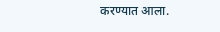करण्यात आला.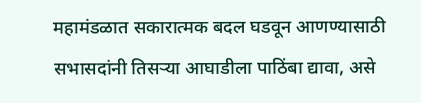महामंडळात सकारात्मक बदल घडवून आणण्यासाठी सभासदांनी तिसऱ्या आघाडीला पाठिंबा द्यावा, असे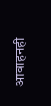आवाहनही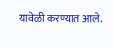यावेळी करण्यात आले.